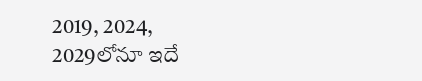2019, 2024, 2029లోనూ ఇదే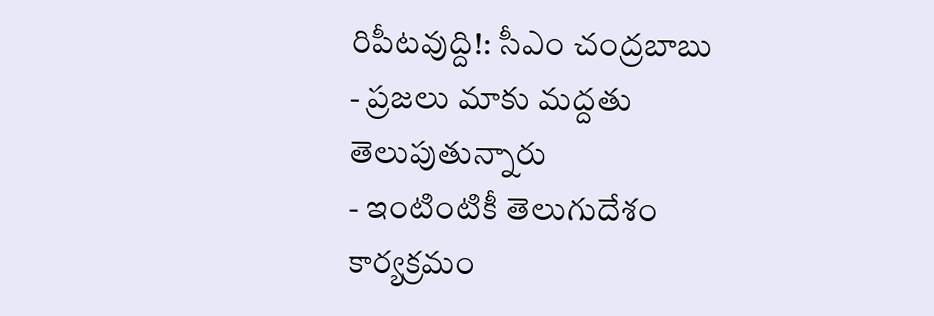రిపీటవుద్ది!: సీఎం చంద్రబాబు
- ప్రజలు మాకు మద్దతు తెలుపుతున్నారు
- ఇంటింటికీ తెలుగుదేశం కార్యక్రమం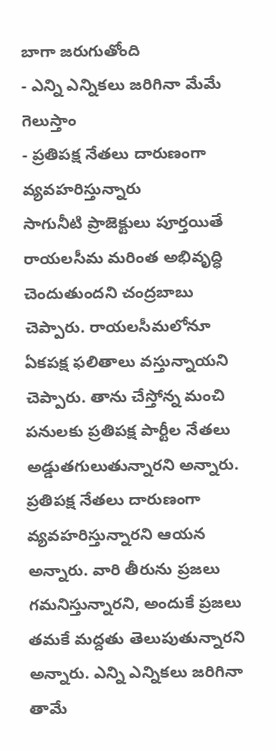బాగా జరుగుతోంది
- ఎన్ని ఎన్నికలు జరిగినా మేమే గెలుస్తాం
- ప్రతిపక్ష నేతలు దారుణంగా వ్యవహరిస్తున్నారు
సాగునీటి ప్రాజెక్టులు పూర్తయితే రాయలసీమ మరింత అభివృద్ధి చెందుతుందని చంద్రబాబు చెప్పారు. రాయలసీమలోనూ ఏకపక్ష ఫలితాలు వస్తున్నాయని చెప్పారు. తాను చేస్తోన్న మంచి పనులకు ప్రతిపక్ష పార్టీల నేతలు అడ్డుతగులుతున్నారని అన్నారు. ప్రతిపక్ష నేతలు దారుణంగా వ్యవహరిస్తున్నారని ఆయన అన్నారు. వారి తీరును ప్రజలు గమనిస్తున్నారని, అందుకే ప్రజలు తమకే మద్దతు తెలుపుతున్నారని అన్నారు. ఎన్ని ఎన్నికలు జరిగినా తామే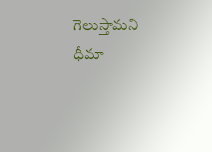గెలుస్తామని ధీమా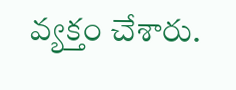వ్యక్తం చేశారు.